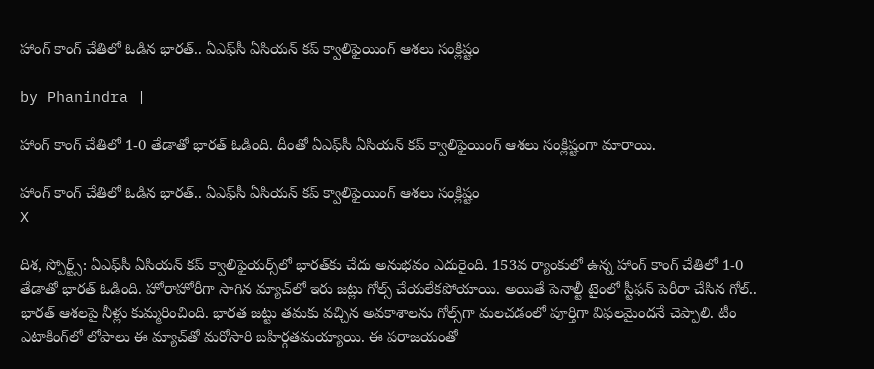హాంగ్ కాంగ్ చేతిలో ఓడిన భారత్.. ఏఎఫ్‌సీ ఏసియన్ కప్ క్వాలిఫైయింగ్ ఆశలు సంక్లిష్టం

by Phanindra |

హాంగ్ కాంగ్ చేతిలో 1-0 తేడాతో భారత్ ఓడింది. దీంతో ఏఎఫ్‌సీ ఏసియన్ కప్ క్వాలిఫైయింగ్ ఆశలు సంక్లిష్టంగా మారాయి.

హాంగ్ కాంగ్ చేతిలో ఓడిన భారత్.. ఏఎఫ్‌సీ ఏసియన్ కప్ క్వాలిఫైయింగ్ ఆశలు సంక్లిష్టం
X

దిశ, స్పోర్ట్స్: ఏఎఫ్‌సీ ఏసియన్ కప్ క్వాలిఫైయర్స్‌లో భారత్‌కు చేదు అనుభవం ఎదురైంది. 153వ ర్యాంకులో ఉన్న హాంగ్ కాంగ్ చేతిలో 1-0 తేడాతో భారత్ ఓడింది. హోరాహోరీగా సాగిన మ్యాచ్‌లో ఇరు జట్లు గోల్స్ చేయలేకపోయాయి. అయితే పెనాల్టీ టైంలో స్టీఫన్ పెరీరా చేసిన గోల్.. భారత్ ఆశలపై నీళ్లు కుమ్మరించింది. భారత జట్టు తమకు వచ్చిన అవకాశాలను గోల్స్‌గా మలచడంలో పూర్తిగా విఫలమైందనే చెప్పాలి. టీం ఎటాకింగ్‌లో లోపాలు ఈ మ్యాచ్‌తో మరోసారి బహిర్గతమయ్యాయి. ఈ పరాజయంతో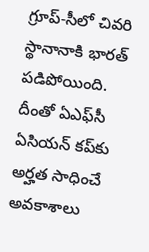గ్రూప్-సీలో చివరి స్థానానాకి భారత్ పడిపోయింది. దీంతో ఏఎఫ్‌సీ ఏసియన్ కప్‌‌కు అర్హత సాధించే అవకాశాలు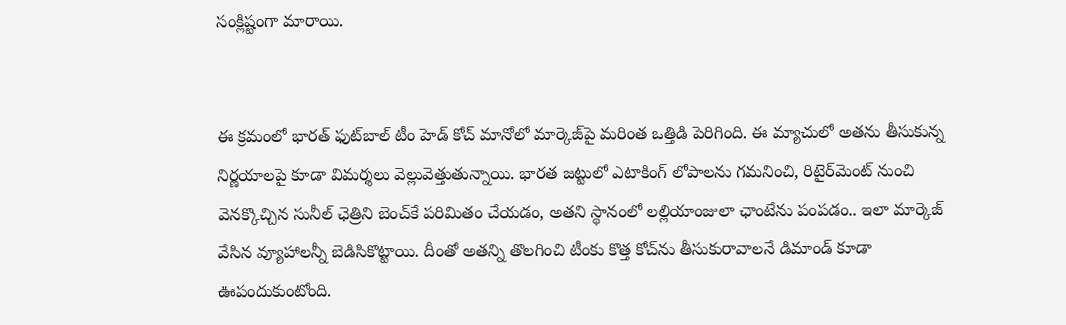సంక్లిష్టంగా మారాయి.


ఈ క్రమంలో భారత్ ఫుట్‌బాల్ టీం హెడ్ కోచ్ మానోలో మార్కెజ్‌పై మరింత ఒత్తిడి పెరిగింది. ఈ మ్యాచులో అతను తీసుకున్న నిర్ణయాలపై కూడా విమర్శలు వెల్లువెత్తుతున్నాయి. భారత జట్టులో ఎటాకింగ్ లోపాలను గమనించి, రిటైర్‌మెంట్ నుంచి వెనక్కొచ్చిన సునీల్ ఛెత్రిని బెంచ్‌కే పరిమితం చేయడం, అతని స్థానంలో లల్లియాంజులా ఛాంటేను పంపడం.. ఇలా మార్కెజ్‌ వేసిన వ్యూహాలన్నీ బెడిసికొట్టాయి. దీంతో అతన్ని తొలగించి టీంకు కొత్త కోచ్‌ను తీసుకురావాలనే డిమాండ్ కూడా ఊపందుకుంటోంది.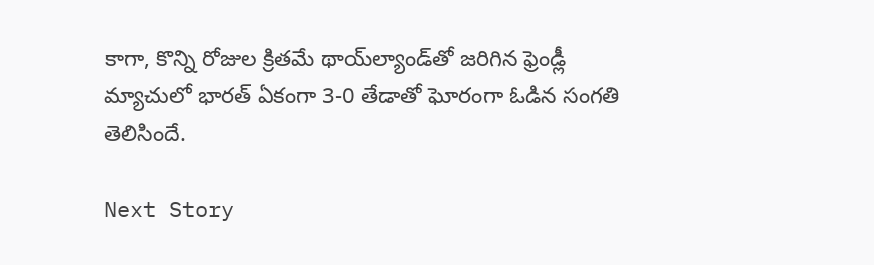కాగా, కొన్ని రోజుల క్రితమే థాయ్‌ల్యాండ్‌తో జరిగిన ఫ్రెండ్లీ మ్యాచులో భారత్ ఏకంగా 3-0 తేడాతో ఘోరంగా ఓడిన సంగతి తెలిసిందే.

Next Story